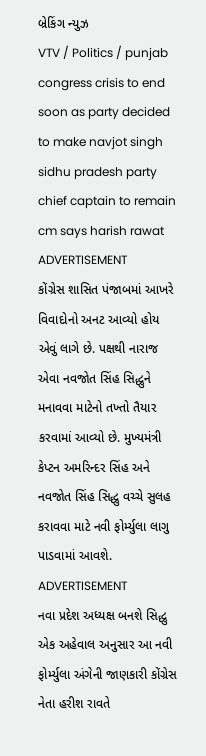બ્રેકિંગ ન્યુઝ
VTV / Politics / punjab congress crisis to end soon as party decided to make navjot singh sidhu pradesh party chief captain to remain cm says harish rawat
ADVERTISEMENT
કોંગ્રેસ શાસિત પંજાબમાં આખરે વિવાદોનો અનટ આવ્યો હોય એવું લાગે છે. પક્ષથી નારાજ એવા નવજોત સિંહ સિદ્ધુને મનાવવા માટેનો તખ્તો તૈયાર કરવામાં આવ્યો છે. મુખ્યમંત્રી કેપ્ટન અમરિન્દર સિંહ અને નવજોત સિંહ સિદ્ધુ વચ્ચે સુલહ કરાવવા માટે નવી ફોર્મ્યુલા લાગુ પાડવામાં આવશે.
ADVERTISEMENT
નવા પ્રદેશ અધ્યક્ષ બનશે સિદ્ધુ
એક અહેવાલ અનુસાર આ નવી ફોર્મ્યુલા અંગેની જાણકારી કોંગ્રેસ નેતા હરીશ રાવતે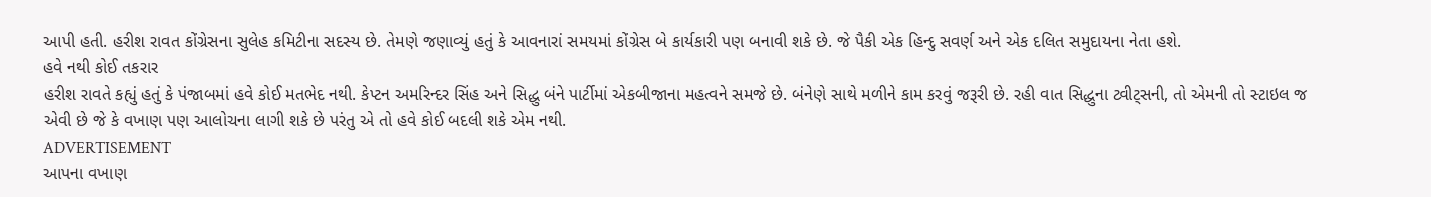આપી હતી. હરીશ રાવત કોંગ્રેસના સુલેહ કમિટીના સદસ્ય છે. તેમણે જણાવ્યું હતું કે આવનારાં સમયમાં કોંગ્રેસ બે કાર્યકારી પણ બનાવી શકે છે. જે પૈકી એક હિન્દુ સવર્ણ અને એક દલિત સમુદાયના નેતા હશે.
હવે નથી કોઈ તકરાર
હરીશ રાવતે કહ્યું હતું કે પંજાબમાં હવે કોઈ મતભેદ નથી. કેપ્ટન અમરિન્દર સિંહ અને સિદ્ધુ બંને પાર્ટીમાં એકબીજાના મહત્વને સમજે છે. બંનેણે સાથે મળીને કામ કરવું જરૂરી છે. રહી વાત સિદ્ધુના ટ્વીટ્સની, તો એમની તો સ્ટાઇલ જ એવી છે જે કે વખાણ પણ આલોચના લાગી શકે છે પરંતુ એ તો હવે કોઈ બદલી શકે એમ નથી.
ADVERTISEMENT
આપના વખાણ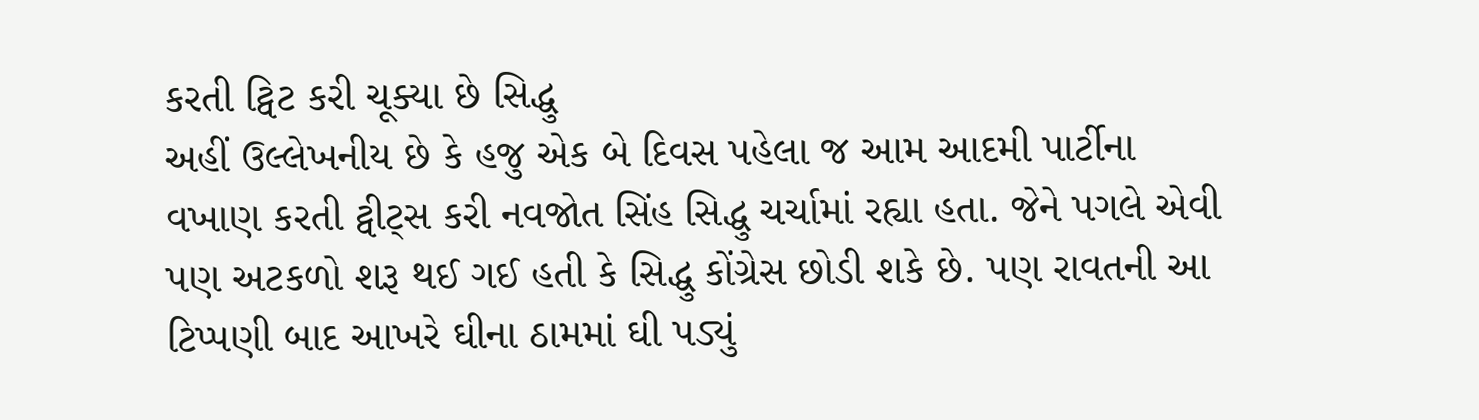કરતી ટ્વિટ કરી ચૂક્યા છે સિદ્ધુ
અહીં ઉલ્લેખનીય છે કે હજુ એક બે દિવસ પહેલા જ આમ આદમી પાર્ટીના વખાણ કરતી ટ્વીટ્સ કરી નવજોત સિંહ સિદ્ધુ ચર્ચામાં રહ્યા હતા. જેને પગલે એવી પણ અટકળો શરૂ થઈ ગઈ હતી કે સિદ્ધુ કોંગ્રેસ છોડી શકે છે. પણ રાવતની આ ટિપ્પણી બાદ આખરે ઘીના ઠામમાં ઘી પડ્યું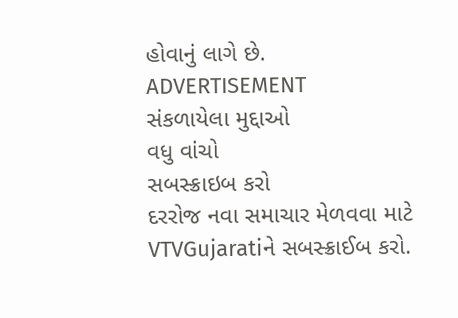હોવાનું લાગે છે.
ADVERTISEMENT
સંકળાયેલા મુદ્દાઓ
વધુ વાંચો
સબસ્ક્રાઇબ કરો
દરરોજ નવા સમાચાર મેળવવા માટે VTVGujaratiને સબસ્ક્રાઈબ કરો.